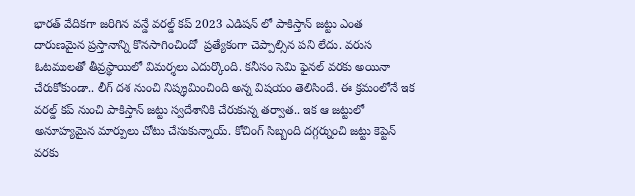భారత్ వేదికగా జరిగిన వన్డే వరల్డ్ కప్ 2023 ఎడిషన్ లో పాకిస్తాన్ జట్టు ఎంత దారుణమైన ప్రస్తానాన్ని కొనసాగించిందో  ప్రత్యేకంగా చెప్పాల్సిన పని లేదు. వరుస ఓటములతో తీవ్రస్థాయిలో విమర్శలు ఎదుర్కొంది. కనీసం సెమి ఫైనల్ వరకు అయినా చేరుకోకుండా.. లీగ్ దశ నుంచి నిష్క్రమించింది అన్న విషయం తెలిసిందే. ఈ క్రమంలోనే ఇక వరల్డ్ కప్ నుంచి పాకిస్తాన్ జట్టు స్వదేశానికి చేరుకున్న తర్వాత.. ఇక ఆ జట్టులో అనూహ్యమైన మార్పులు చోటు చేసుకున్నాయ్. కోచింగ్ సిబ్బంది దగ్గర్నుంచి జట్టు కెప్టెన్ వరకు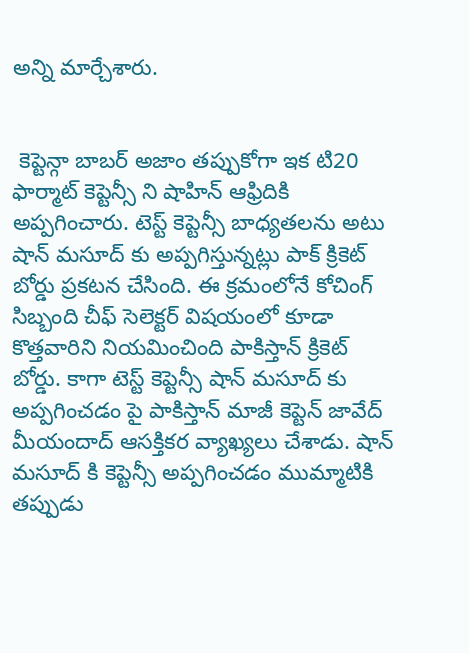అన్ని మార్చేశారు.


 కెప్టెన్గా బాబర్ అజాం తప్పుకోగా ఇక టి20 ఫార్మాట్ కెప్టెన్సీ ని షాహిన్ ఆఫ్రిదికి అప్పగించారు. టెస్ట్ కెప్టెన్సీ బాధ్యతలను అటు షాన్ మసూద్ కు అప్పగిస్తున్నట్లు పాక్ క్రికెట్ బోర్డు ప్రకటన చేసింది. ఈ క్రమంలోనే కోచింగ్ సిబ్బంది చీఫ్ సెలెక్టర్ విషయంలో కూడా కొత్తవారిని నియమించింది పాకిస్తాన్ క్రికెట్ బోర్డు. కాగా టెస్ట్ కెప్టెన్సీ షాన్ మసూద్ కు అప్పగించడం పై పాకిస్తాన్ మాజీ కెప్టెన్ జావేద్ మీయందాద్ ఆసక్తికర వ్యాఖ్యలు చేశాడు. షాన్ మసూద్ కి కెప్టెన్సీ అప్పగించడం ముమ్మాటికి తప్పుడు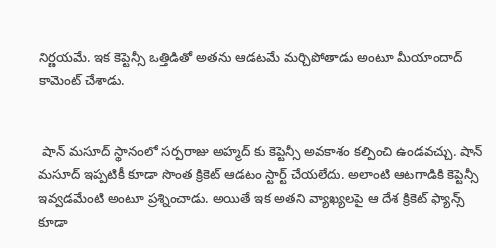నిర్ణయమే. ఇక కెప్టెన్సీ ఒత్తిడితో అతను ఆడటమే మర్చిపోతాడు అంటూ మీయాందాద్ కామెంట్ చేశాడు.


 షాన్ మసూద్ స్థానంలో సర్పరాజు అహ్మద్ కు కెప్టెన్సీ అవకాశం కల్పించి ఉండవచ్చు. షాన్ మసూద్ ఇప్పటికీ కూడా సొంత క్రికెట్ ఆడటం స్టార్ట్ చేయలేదు. అలాంటి ఆటగాడికి కెప్టెన్సీ ఇవ్వడమేంటి అంటూ ప్రశ్నించాడు. అయితే ఇక అతని వ్యాఖ్యలపై ఆ దేశ క్రికెట్ ఫ్యాన్స్ కూడా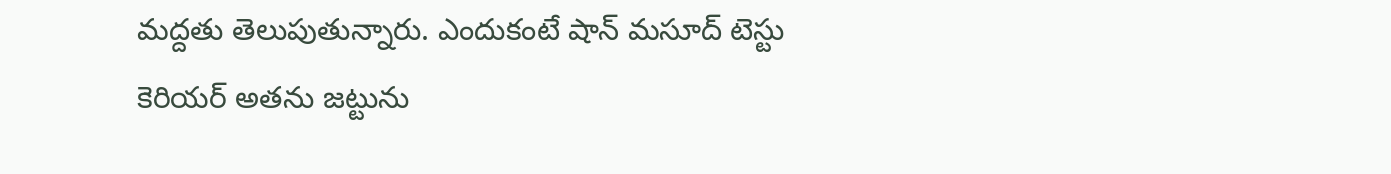మద్దతు తెలుపుతున్నారు. ఎందుకంటే షాన్ మసూద్ టెస్టు కెరియర్ అతను జట్టును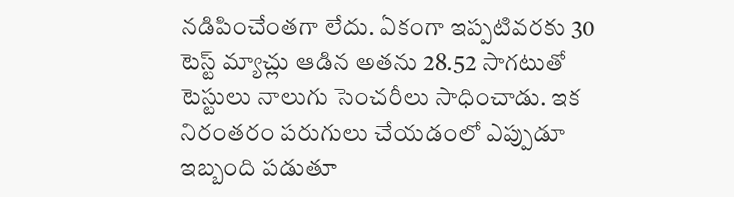నడిపించేంతగా లేదు. ఏకంగా ఇప్పటివరకు 30 టెస్ట్ మ్యాచ్లు ఆడిన అతను 28.52 సాగటుతో టెస్టులు నాలుగు సెంచరీలు సాధించాడు. ఇక నిరంతరం పరుగులు చేయడంలో ఎప్పుడూ ఇబ్బంది పడుతూ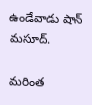ఉండేవాడు షాన్ మసూద్.

మరింత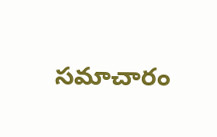సమాచారం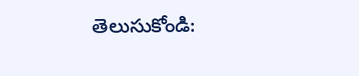తెలుసుకోండి: